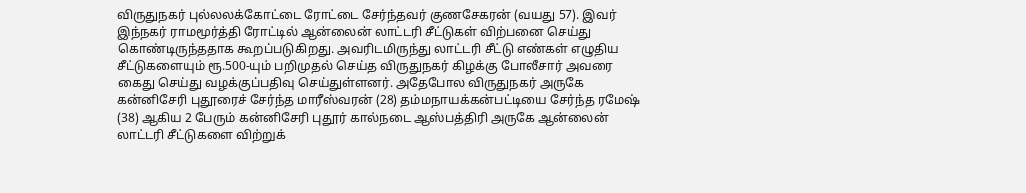விருதுநகர் புல்லலக்கோட்டை ரோட்டை சேர்ந்தவர் குணசேகரன் (வயது 57). இவர் இந்நகர் ராமமூர்த்தி ரோட்டில் ஆன்லைன் லாட்டரி சீட்டுகள் விற்பனை செய்து கொண்டிருந்ததாக கூறப்படுகிறது. அவரிடமிருந்து லாட்டரி சீட்டு எண்கள் எழுதிய சீட்டுகளையும் ரூ.500-யும் பறிமுதல் செய்த விருதுநகர் கிழக்கு போலீசார் அவரை கைது செய்து வழக்குப்பதிவு செய்துள்ளனர். அதேபோல விருதுநகர் அருகே கன்னிசேரி புதூரைச் சேர்ந்த மாரீஸ்வரன் (28) தம்மநாயக்கன்பட்டியை சேர்ந்த ரமேஷ் (38) ஆகிய 2 பேரும் கன்னிசேரி புதூர் கால்நடை ஆஸ்பத்திரி அருகே ஆன்லைன் லாட்டரி சீட்டுகளை விற்றுக்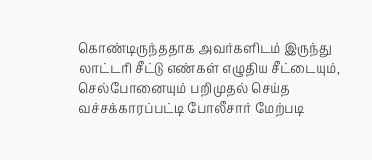கொண்டிருந்ததாக அவர்களிடம் இருந்து லாட்டரி சீட்டு எண்கள் எழுதிய சீட்டையும், செல்போனையும் பறிமுதல் செய்த வச்சக்காரப்பட்டி போலீசார் மேற்படி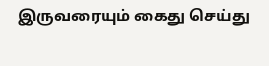இருவரையும் கைது செய்து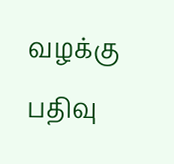வழக்கு பதிவு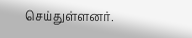செய்துள்ளனர்.